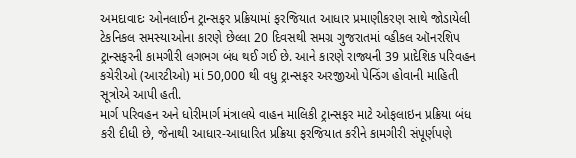અમદાવાદઃ ઓનલાઈન ટ્રાન્સફર પ્રક્રિયામાં ફરજિયાત આધાર પ્રમાણીકરણ સાથે જોડાયેલી ટેકનિકલ સમસ્યાઓના કારણે છેલ્લા 20 દિવસથી સમગ્ર ગુજરાતમાં વ્હીકલ ઑનરશિપ ટ્રાન્સફરની કામગીરી લગભગ બંધ થઈ ગઈ છે. આને કારણે રાજ્યની 39 પ્રાદેશિક પરિવહન કચેરીઓ (આરટીઓ) માં 50,000 થી વધુ ટ્રાન્સફર અરજીઓ પેન્ડિંગ હોવાની માહિતી સૂત્રોએ આપી હતી.
માર્ગ પરિવહન અને ધોરીમાર્ગ મંત્રાલયે વાહન માલિકી ટ્રાન્સફર માટે ઓફલાઇન પ્રક્રિયા બંધ કરી દીધી છે, જેનાથી આધાર-આધારિત પ્રક્રિયા ફરજિયાત કરીને કામગીરી સંપૂર્ણપણે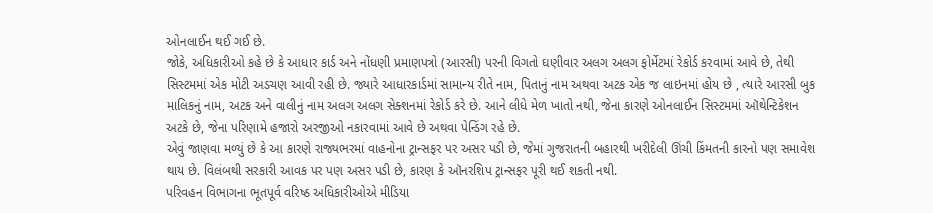ઓનલાઈન થઈ ગઈ છે.
જોકે, અધિકારીઓ કહે છે કે આધાર કાર્ડ અને નોંધણી પ્રમાણપત્રો (આરસી) પરની વિગતો ઘણીવાર અલગ અલગ ફોર્મેટમાં રેકોર્ડ કરવામાં આવે છે, તેથી સિસ્ટમમાં એક મોટી અડચણ આવી રહી છે. જ્યારે આધારકાર્ડમાં સામાન્ય રીતે નામ, પિતાનું નામ અથવા અટક એક જ લાઇનમાં હોય છે , ત્યારે આરસી બુક માલિકનું નામ, અટક અને વાલીનું નામ અલગ અલગ સેક્શનમાં રેકોર્ડ કરે છે. આને લીધે મેળ ખાતો નથી, જેના કારણે ઓનલાઈન સિસ્ટમમાં ઑથેન્ટિકેશન અટકે છે, જેના પરિણામે હજારો અરજીઓ નકારવામાં આવે છે અથવા પેન્ડિંગ રહે છે.
એવું જાણવા મળ્યું છે કે આ કારણે રાજ્યભરમાં વાહનોના ટ્રાન્સફર પર અસર પડી છે, જેમાં ગુજરાતની બહારથી ખરીદેલી ઊંચી કિંમતની કારનો પણ સમાવેશ થાય છે. વિલંબથી સરકારી આવક પર પણ અસર પડી છે, કારણ કે ઑનરશિપ ટ્રાન્સફર પૂરી થઈ શકતી નથી.
પરિવહન વિભાગના ભૂતપૂર્વ વરિષ્ઠ અધિકારીઓએ મીડિયા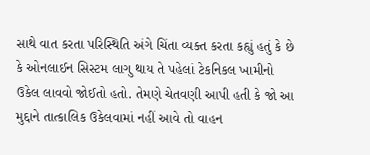સાથે વાત કરતા પરિસ્થિતિ અંગે ચિંતા વ્યક્ત કરતા કહ્યું હતું કે છે કે ઓનલાઈન સિસ્ટમ લાગુ થાય તે પહેલાં ટેકનિકલ ખામીનો ઉકેલ લાવવો જોઈતો હતો. તેમણે ચેતવણી આપી હતી કે જો આ મુદ્દાને તાત્કાલિક ઉકેલવામાં નહીં આવે તો વાહન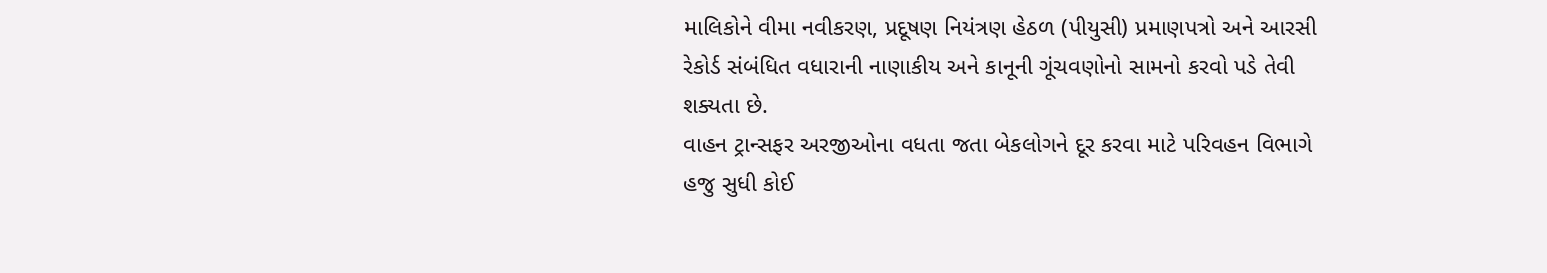માલિકોને વીમા નવીકરણ, પ્રદૂષણ નિયંત્રણ હેઠળ (પીયુસી) પ્રમાણપત્રો અને આરસી રેકોર્ડ સંબંધિત વધારાની નાણાકીય અને કાનૂની ગૂંચવણોનો સામનો કરવો પડે તેવી શક્યતા છે.
વાહન ટ્રાન્સફર અરજીઓના વધતા જતા બેકલોગને દૂર કરવા માટે પરિવહન વિભાગે હજુ સુધી કોઈ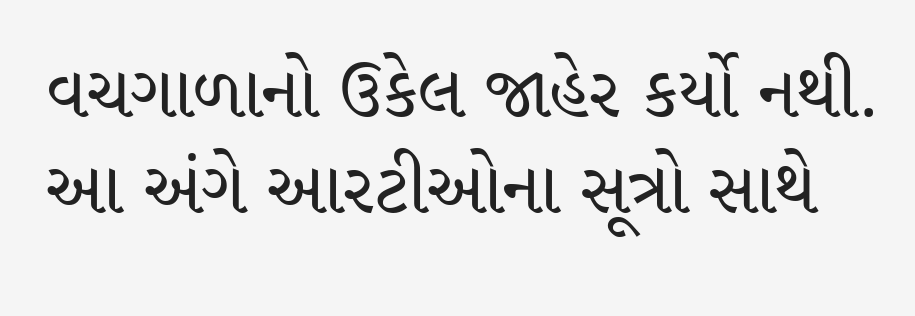વચગાળાનો ઉકેલ જાહેર કર્યો નથી. આ અંગે આરટીઓના સૂત્રો સાથે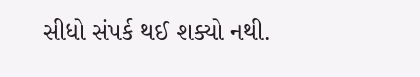સીધો સંપર્ક થઈ શક્યો નથી.